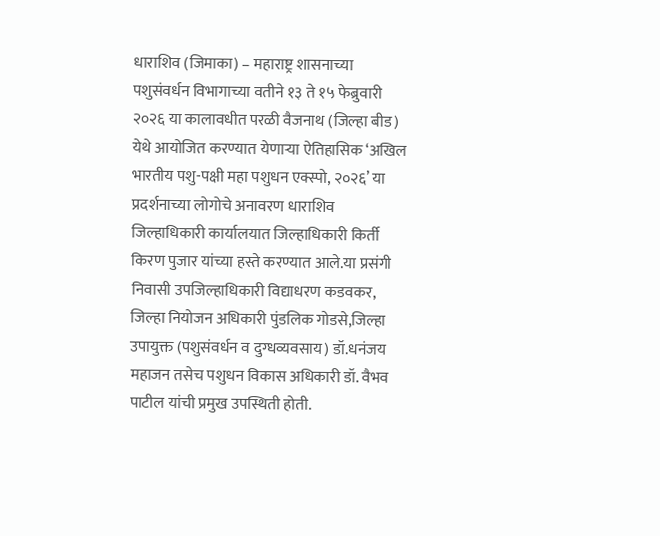धाराशिव (जिमाका) – महाराष्ट्र शासनाच्या पशुसंवर्धन विभागाच्या वतीने १३ ते १५ फेब्रुवारी २०२६ या कालावधीत परळी वैजनाथ (जिल्हा बीड) येथे आयोजित करण्यात येणाऱ्या ऐतिहासिक ‘अखिल भारतीय पशु-पक्षी महा पशुधन एक्स्पो, २०२६’ या प्रदर्शनाच्या लोगोचे अनावरण धाराशिव जिल्हाधिकारी कार्यालयात जिल्हाधिकारी किर्ती किरण पुजार यांच्या हस्ते करण्यात आले.या प्रसंगी निवासी उपजिल्हाधिकारी विद्याधरण कडवकर, जिल्हा नियोजन अधिकारी पुंडलिक गोडसे,जिल्हा उपायुक्त (पशुसंवर्धन व दुग्धव्यवसाय) डॉ.धनंजय महाजन तसेच पशुधन विकास अधिकारी डॉ. वैभव पाटील यांची प्रमुख उपस्थिती होती.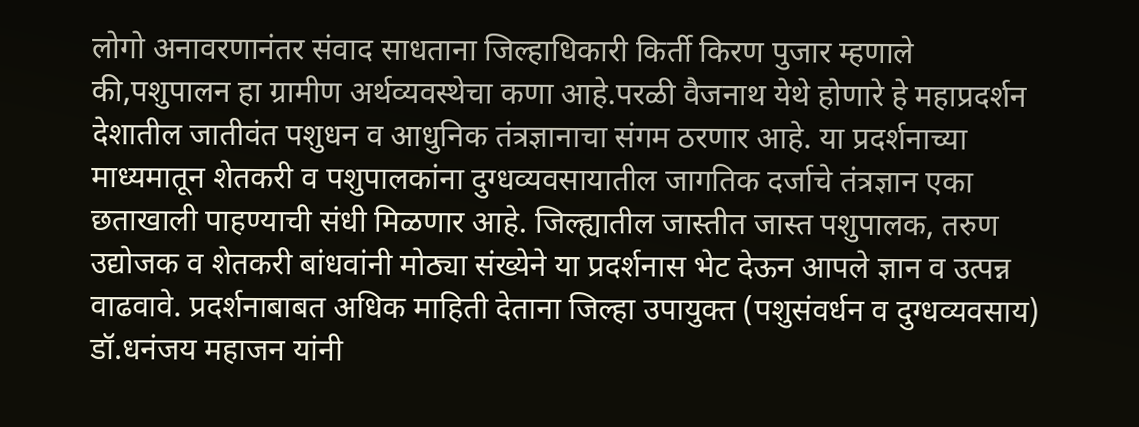लोगो अनावरणानंतर संवाद साधताना जिल्हाधिकारी किर्ती किरण पुजार म्हणाले की,पशुपालन हा ग्रामीण अर्थव्यवस्थेचा कणा आहे.परळी वैजनाथ येथे होणारे हे महाप्रदर्शन देशातील जातीवंत पशुधन व आधुनिक तंत्रज्ञानाचा संगम ठरणार आहे. या प्रदर्शनाच्या माध्यमातून शेतकरी व पशुपालकांना दुग्धव्यवसायातील जागतिक दर्जाचे तंत्रज्ञान एका छताखाली पाहण्याची संधी मिळणार आहे. जिल्ह्यातील जास्तीत जास्त पशुपालक, तरुण उद्योजक व शेतकरी बांधवांनी मोठ्या संख्येने या प्रदर्शनास भेट देऊन आपले ज्ञान व उत्पन्न वाढवावे. प्रदर्शनाबाबत अधिक माहिती देताना जिल्हा उपायुक्त (पशुसंवर्धन व दुग्धव्यवसाय) डॉ.धनंजय महाजन यांनी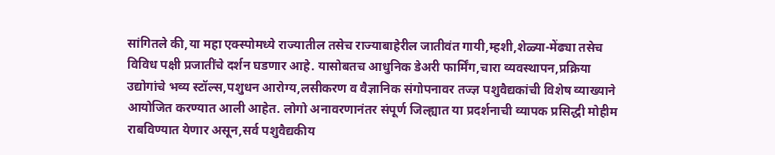सांगितले की,या महा एक्स्पोमध्ये राज्यातील तसेच राज्याबाहेरील जातीवंत गायी,म्हशी,शेळ्या-मेंढ्या तसेच विविध पक्षी प्रजातींचे दर्शन घडणार आहे. यासोबतच आधुनिक डेअरी फार्मिंग,चारा व्यवस्थापन,प्रक्रिया उद्योगांचे भव्य स्टॉल्स,पशुधन आरोग्य,लसीकरण व वैज्ञानिक संगोपनावर तज्ज्ञ पशुवैद्यकांची विशेष व्याख्याने आयोजित करण्यात आली आहेत. लोगो अनावरणानंतर संपूर्ण जिल्ह्यात या प्रदर्शनाची व्यापक प्रसिद्धी मोहीम राबविण्यात येणार असून,सर्व पशुवैद्यकीय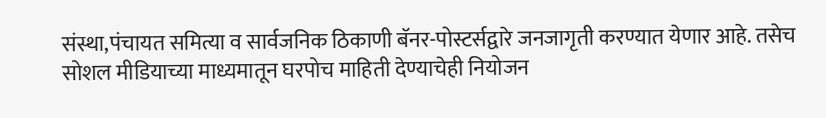संस्था,पंचायत समित्या व सार्वजनिक ठिकाणी बॅनर-पोस्टर्सद्वारे जनजागृती करण्यात येणार आहे. तसेच सोशल मीडियाच्या माध्यमातून घरपोच माहिती देण्याचेही नियोजन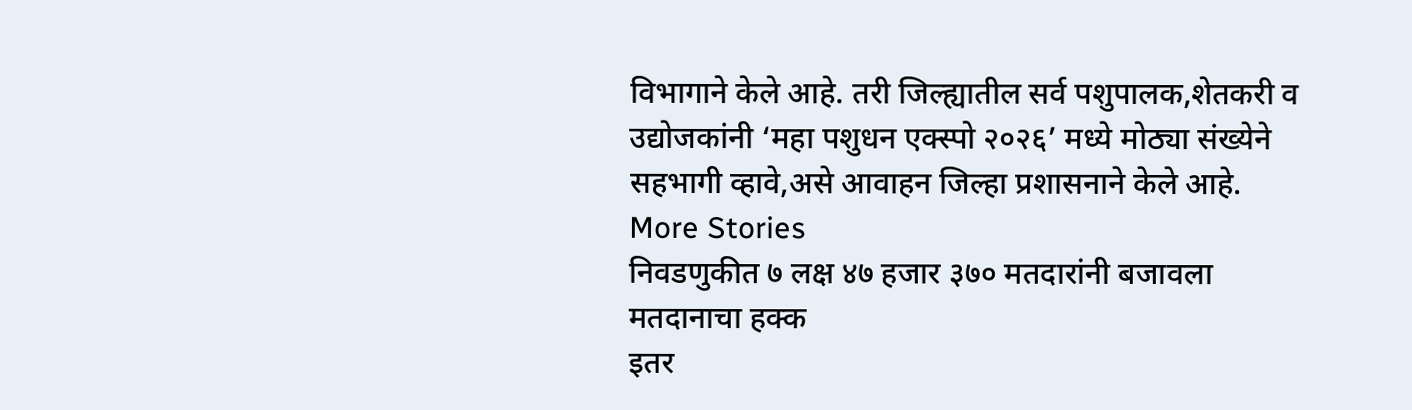विभागाने केले आहे. तरी जिल्ह्यातील सर्व पशुपालक,शेतकरी व उद्योजकांनी ‘महा पशुधन एक्स्पो २०२६’ मध्ये मोठ्या संख्येने सहभागी व्हावे,असे आवाहन जिल्हा प्रशासनाने केले आहे.
More Stories
निवडणुकीत ७ लक्ष ४७ हजार ३७० मतदारांनी बजावला मतदानाचा हक्क
इतर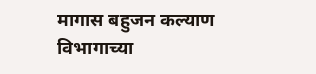मागास बहुजन कल्याण विभागाच्या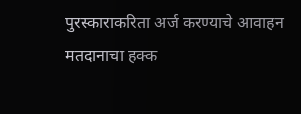पुरस्काराकरिता अर्ज करण्याचे आवाहन
मतदानाचा हक्क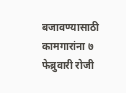बजावण्यासाठी कामगारांना ७ फेब्रुवारी रोजी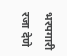भरपगारी रजा देणे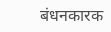बंधनकारक